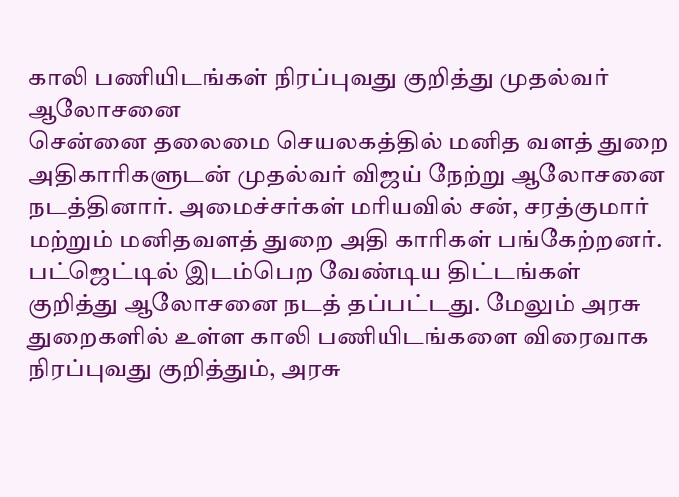காலி பணியிடங்கள் நிரப்புவது குறித்து முதல்வர் ஆலோசனை
சென்னை தலைமை செயலகத்தில் மனித வளத் துறை அதிகாரிகளுடன் முதல்வர் விஜய் நேற்று ஆலோசனை நடத்தினார். அமைச்சர்கள் மரியவில் சன், சரத்குமார் மற்றும் மனிதவளத் துறை அதி காரிகள் பங்கேற்றனர். பட்ஜெட்டில் இடம்பெற வேண்டிய திட்டங்கள் குறித்து ஆலோசனை நடத் தப்பட்டது. மேலும் அரசு துறைகளில் உள்ள காலி பணியிடங்களை விரைவாக நிரப்புவது குறித்தும், அரசு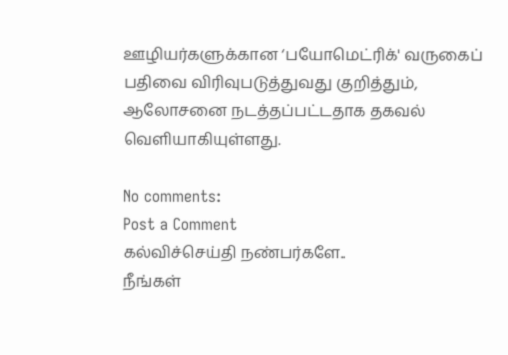ஊழியர்களுக்கான ‘பயோமெட்ரிக்' வருகைப் பதிவை விரிவுபடுத்துவது குறித்தும், ஆலோசனை நடத்தப்பட்டதாக தகவல் வெளியாகியுள்ளது.

No comments:
Post a Comment
கல்விச்செய்தி நண்பர்களே..
நீங்கள்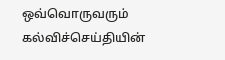ஒவ்வொருவரும் கல்விச்செய்தியின்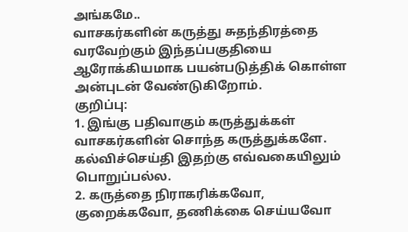அங்கமே..
வாசகர்களின் கருத்து சுதந்திரத்தை வரவேற்கும் இந்தப்பகுதியை ஆரோக்கியமாக பயன்படுத்திக் கொள்ள அன்புடன் வேண்டுகிறோம்.
குறிப்பு:
1. இங்கு பதிவாகும் கருத்துக்கள் வாசகர்களின் சொந்த கருத்துக்களே. கல்விச்செய்தி இதற்கு எவ்வகையிலும் பொறுப்பல்ல.
2. கருத்தை நிராகரிக்கவோ, குறைக்கவோ, தணிக்கை செய்யவோ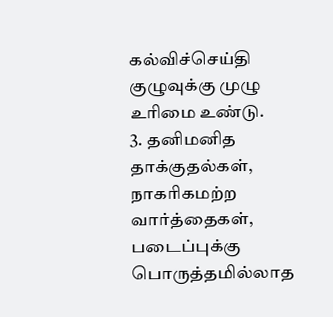கல்விச்செய்தி குழுவுக்கு முழு உரிமை உண்டு.
3. தனிமனித தாக்குதல்கள், நாகரிகமற்ற வார்த்தைகள், படைப்புக்கு பொருத்தமில்லாத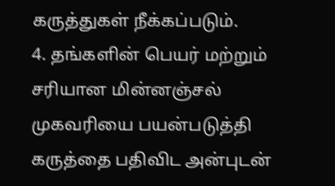கருத்துகள் நீக்கப்படும்.
4. தங்களின் பெயர் மற்றும் சரியான மின்னஞ்சல் முகவரியை பயன்படுத்தி கருத்தை பதிவிட அன்புடன்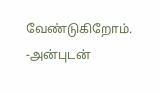வேண்டுகிறோம்.
-அன்புடன்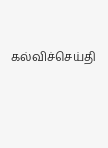கல்விச்செய்தி